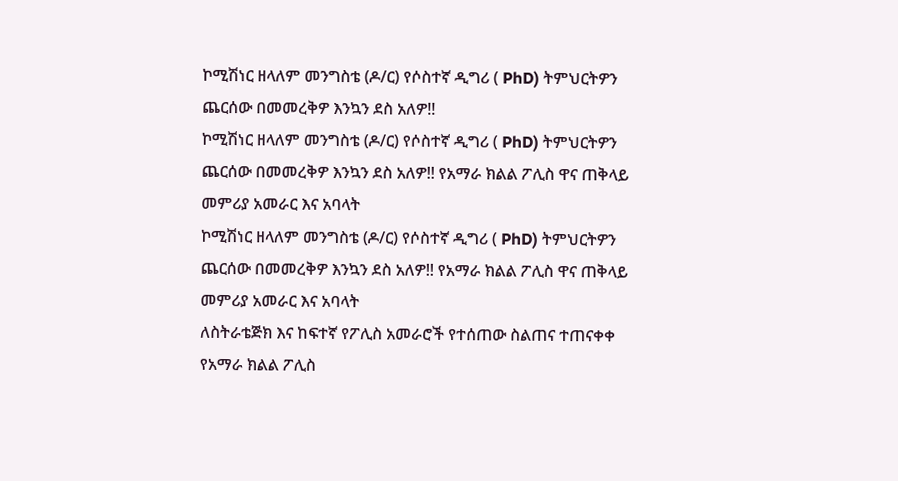ኮሚሽነር ዘላለም መንግስቴ (ዶ/ር) የሶስተኛ ዲግሪ ( PhD) ትምህርትዎን ጨርሰው በመመረቅዎ እንኳን ደስ አለዎ!!
ኮሚሽነር ዘላለም መንግስቴ (ዶ/ር) የሶስተኛ ዲግሪ ( PhD) ትምህርትዎን ጨርሰው በመመረቅዎ እንኳን ደስ አለዎ!! የአማራ ክልል ፖሊስ ዋና ጠቅላይ መምሪያ አመራር እና አባላት
ኮሚሽነር ዘላለም መንግስቴ (ዶ/ር) የሶስተኛ ዲግሪ ( PhD) ትምህርትዎን ጨርሰው በመመረቅዎ እንኳን ደስ አለዎ!! የአማራ ክልል ፖሊስ ዋና ጠቅላይ መምሪያ አመራር እና አባላት
ለስትራቴጅክ እና ከፍተኛ የፖሊስ አመራሮች የተሰጠው ስልጠና ተጠናቀቀ የአማራ ክልል ፖሊስ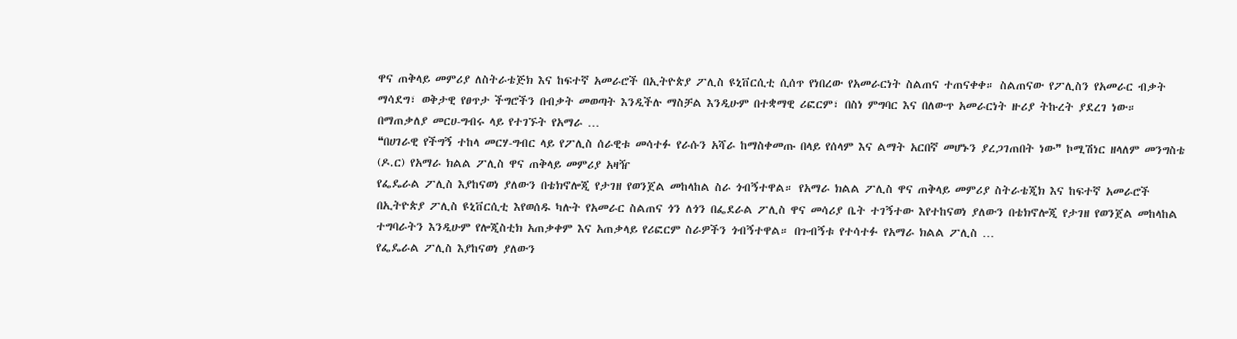ዋና ጠቅላይ መምሪያ ለስትራቴጅክ እና ከፍተኛ አመራሮች በኢትዮጵያ ፖሊስ ዩኒቨርሲቲ ሲሰጥ የነበረው የአመራርነት ስልጠና ተጠናቀቀ። ስልጠናው የፖሊስን የአመራር ብቃት ማሳደግ፣ ወቅታዊ የፀጥታ ችግሮችን በብቃት መወጣት እንዲችሉ ማስቻል እንዲሁም በተቋማዊ ሪፎርም፣ በስነ ምግባር እና በለውጥ አመራርነት ዙሪያ ትኩረት ያደረገ ነው። በማጠቃለያ መርሀ-ግብሩ ላይ የተገኙት የአማራ …
❝በሀገራዊ የችግኝ ተከላ መርሃ-ግብር ላይ የፖሊስ ሰራዊቱ መሳተፉ የራሱን አሻራ ከማስቀመጡ በላይ የሰላም እና ልማት አርበኛ መሆኑን ያረጋገጠበት ነው❞ ኮሚሽነር ዘላለም መንግስቴ (ዶ.ር) የአማራ ክልል ፖሊስ ዋና ጠቅላይ መምሪያ አዛዥ
የፌዴራል ፖሊስ እያከናወነ ያለውን በቴክኖሎጂ የታገዘ የወንጀል መከላከል ስራ ጎብኝተዋል። የአማራ ክልል ፖሊስ ዋና ጠቅላይ መምሪያ ስትራቴጂክ እና ከፍተኛ አመራሮች በኢትዮጵያ ፖሊስ ዩኒቨርሲቲ እየወሰዱ ካሉት የአመራር ስልጠና ጎን ለጎን በፌደራል ፖሊስ ዋና መሳሪያ ቤት ተገኝተው እየተከናወነ ያለውን በቴክኖሎጂ የታገዘ የወንጀል መከላከል ተግባራትን እንዲሁም የሎጂስቲክ አጠቃቀም እና አጠቃላይ የሪፎርም ስራዎችን ጎብኝተዋል። በጉብኝቱ የተሳተፉ የአማራ ክልል ፖሊስ …
የፌዴራል ፖሊስ እያከናወነ ያለውን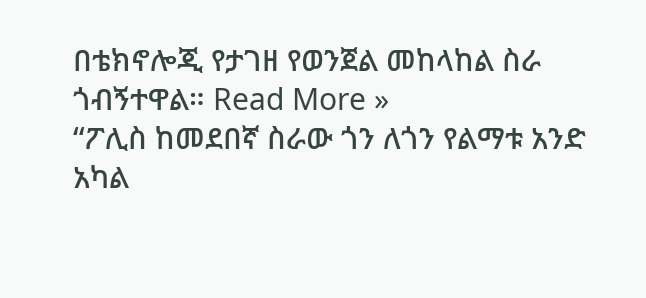በቴክኖሎጂ የታገዘ የወንጀል መከላከል ስራ ጎብኝተዋል። Read More »
“ፖሊስ ከመደበኛ ስራው ጎን ለጎን የልማቱ አንድ አካል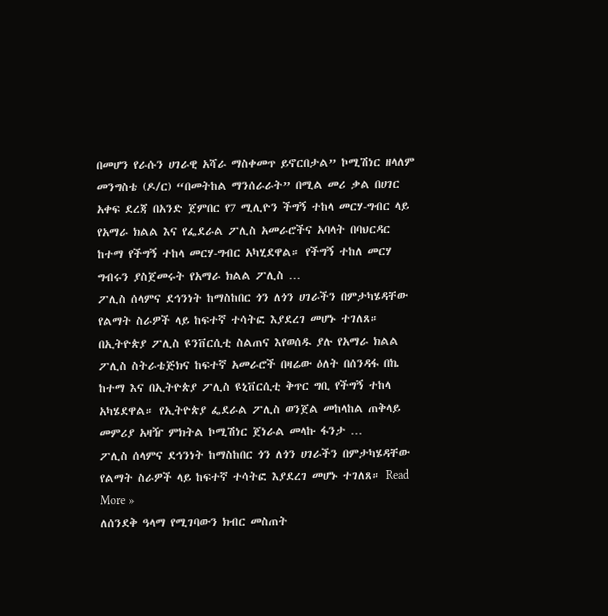በመሆን የራሱን ሀገራዊ አሻራ ማስቀመጥ ይኖርበታል” ኮሚሽነር ዘላለም መንግስቴ (ዶ/ር) “በመትከል ማንሰራራት” በሚል መሪ ቃል በሀገር አቀፍ ደረጃ በአንድ ጀምበር የ7 ሚሊዮን ችግኝ ተከላ መርሃ-ግብር ላይ የአማራ ክልል እና የፌደራል ፖሊስ አመራሮችና አባላት በባህርዳር ከተማ የችግኝ ተከላ መርሃ-ግብር አካሂደዋል። የችግኝ ተከለ መርሃ ግብሩን ያስጀመሩት የአማራ ክልል ፖሊስ …
ፖሊስ ሰላምና ደኅንነት ከማስከበር ጎን ለጎን ሀገራችን በምታካሄዳቸው የልማት ስራዎች ላይ ከፍተኛ ተሳትፎ እያደረገ መሆኑ ተገለጸ። በኢትዮጵያ ፖሊስ ዩንቨርሲቲ ስልጠና እየወሰዱ ያሉ የአማራ ክልል ፖሊስ ስትራቴጅክና ከፍተኛ አመራሮች በዛሬው ዕለት በሰንዳፋ በኬ ከተማ እና በኢትዮጵያ ፖሊስ ዩኒቨርሲቲ ቅጥር ግቢ የችግኝ ተከላ አካሄደዋል። የኢትዮጵያ ፌደራል ፖሊስ ወንጀል መከላከል ጠቅላይ መምሪያ አዛዥ ምክትል ኮሚሽነር ጀነራል መላኩ ፋንታ …
ፖሊስ ሰላምና ደኅንነት ከማስከበር ጎን ለጎን ሀገራችን በምታካሄዳቸው የልማት ስራዎች ላይ ከፍተኛ ተሳትፎ እያደረገ መሆኑ ተገለጸ። Read More »
ለሰንደቅ ዓላማ የሚገባውን ክብር መስጠት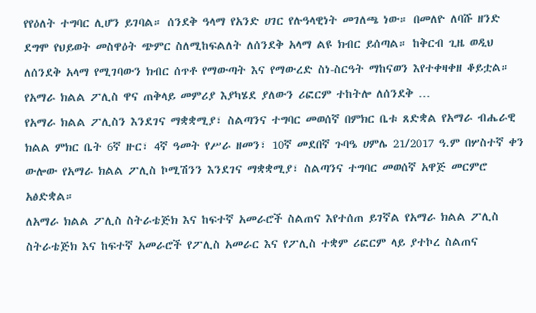የየዕለት ተግባር ሊሆን ይገባል። ሰንደቅ ዓላማ የአንድ ሀገር የሉዓላዊነት መገለጫ ነው። በመለዮ ለባሹ ዘንድ ደግሞ የህይወት መስዋዕት ጭምር ስለሚከፍልለት ለሰንደቅ አላማ ልዩ ክብር ይሰጣል። ከቅርብ ጊዜ ወዲህ ለሰንደቅ አላማ የሚገባውን ክብር ሰጥቶ የማውጣት እና የማውረድ ስነ-ስርዓት ማከናወን እየተቀዛቀዘ ቆይቷል። የአማራ ክልል ፖሊስ ዋና ጠቅላይ መምሪያ እያካሄደ ያለውን ሪፎርም ተከትሎ ለሰንደቅ …
የአማራ ክልል ፖሊስን እንደገና ማቋቋሚያ፣ ስልጣንና ተግባር መወሰኛ በምክር ቤቱ ጸድቋል የአማራ ብሔራዊ ክልል ምክር ቤት 6ኛ ዙር፣ 4ኛ ዓመት የሥራ ዘመን፣ 10ኛ መደበኛ ጉባዔ ሀምሌ 21/2017 ዓ.ም በሦስተኛ ቀን ውሎው የአማራ ክልል ፖሊስ ኮሚሽንን እንደገና ማቋቋሚያ፣ ስልጣንና ተግባር መወሰኛ አዋጅ መርምሮ አፅድቋል።
ለአማራ ክልል ፖሊስ ስትራቴጅክ እና ከፍተኛ አመራሮች ስልጠና እየተሰጠ ይገኛል የአማራ ክልል ፖሊስ ስትራቴጅክ እና ከፍተኛ አመራሮች የፖሊስ አመራር እና የፖሊስ ተቋም ሪፎርም ላይ ያተኮረ ስልጠና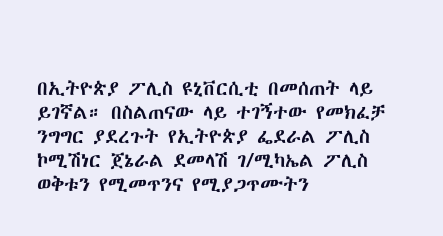በኢትዮጵያ ፖሊስ ዩኒቨርሲቲ በመሰጠት ላይ ይገኛል። በስልጠናው ላይ ተገኝተው የመክፈቻ ንግግር ያደረጉት የኢትዮጵያ ፌደራል ፖሊስ ኮሚሽነር ጀኔራል ደመላሽ ገ/ሚካኤል ፖሊስ ወቅቱን የሚመጥንና የሚያጋጥሙትን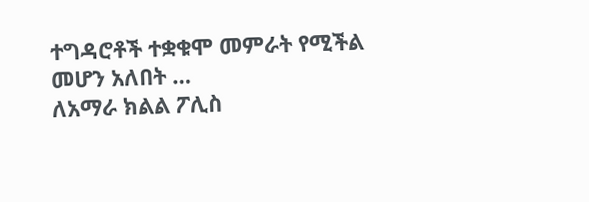ተግዳሮቶች ተቋቁሞ መምራት የሚችል መሆን አለበት …
ለአማራ ክልል ፖሊስ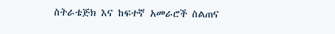ስትራቴጅክ እና ከፍተኛ አመራሮች ስልጠና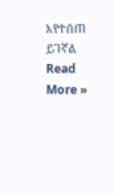እየተሰጠ ይገኛል Read More »